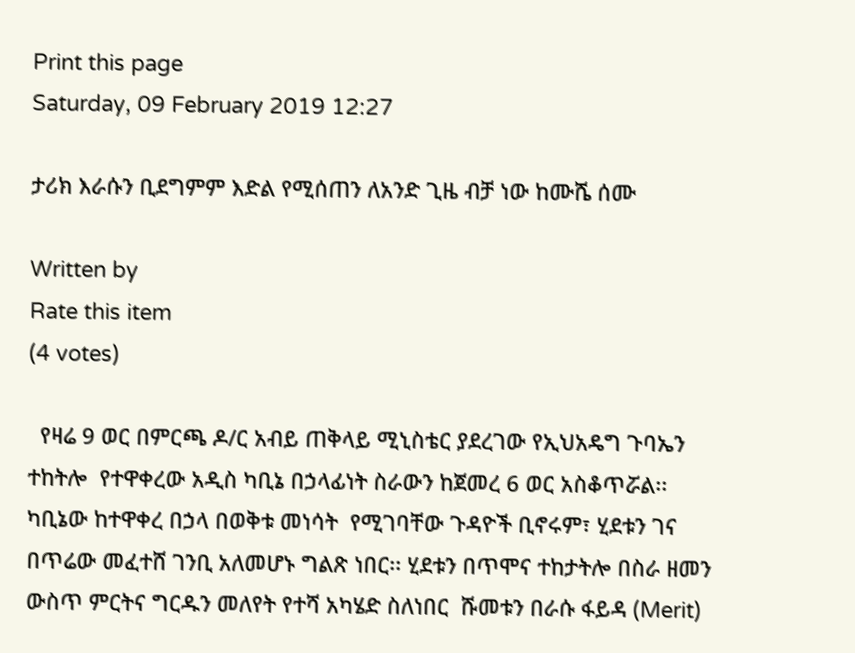Print this page
Saturday, 09 February 2019 12:27

ታሪክ እራሱን ቢደግምም እድል የሚሰጠን ለአንድ ጊዜ ብቻ ነው ከሙሼ ሰሙ

Written by
Rate this item
(4 votes)

  የዛሬ 9 ወር በምርጫ ዶ/ር አብይ ጠቅላይ ሚኒስቴር ያደረገው የኢህአዴግ ጉባኤን ተከትሎ  የተዋቀረው አዲስ ካቢኔ በኃላፊነት ስራውን ከጀመረ 6 ወር አስቆጥሯል፡፡ ካቢኔው ከተዋቀረ በኃላ በወቅቱ መነሳት  የሚገባቸው ጉዳዮች ቢኖሩም፣ ሂደቱን ገና በጥሬው መፈተሸ ገንቢ አለመሆኑ ግልጽ ነበር፡፡ ሂደቱን በጥሞና ተከታትሎ በስራ ዘመን ውስጥ ምርትና ግርዱን መለየት የተሻ አካሄድ ስለነበር  ሹመቱን በራሱ ፋይዳ (Merit)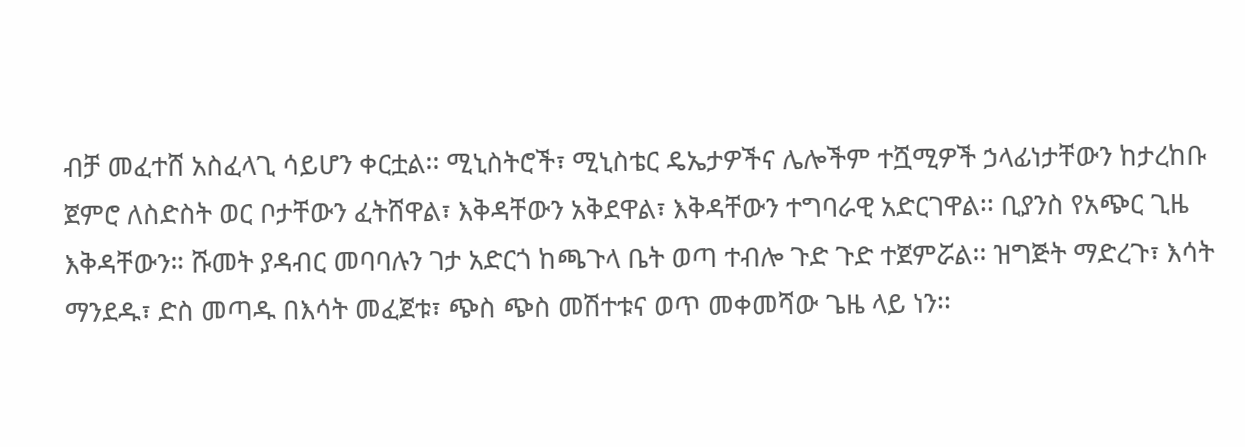ብቻ መፈተሸ አስፈላጊ ሳይሆን ቀርቷል፡፡ ሚኒስትሮች፣ ሚኒስቴር ዴኤታዎችና ሌሎችም ተሿሚዎች ኃላፊነታቸውን ከታረከቡ ጀምሮ ለስድስት ወር ቦታቸውን ፈትሸዋል፣ እቅዳቸውን አቅደዋል፣ እቅዳቸውን ተግባራዊ አድርገዋል፡፡ ቢያንስ የአጭር ጊዜ እቅዳቸውን። ሹመት ያዳብር መባባሉን ገታ አድርጎ ከጫጉላ ቤት ወጣ ተብሎ ጉድ ጉድ ተጀምሯል፡፡ ዝግጅት ማድረጉ፣ እሳት ማንደዱ፣ ድስ መጣዱ በእሳት መፈጀቱ፣ ጭስ ጭስ መሽተቱና ወጥ መቀመሻው ጌዜ ላይ ነን፡፡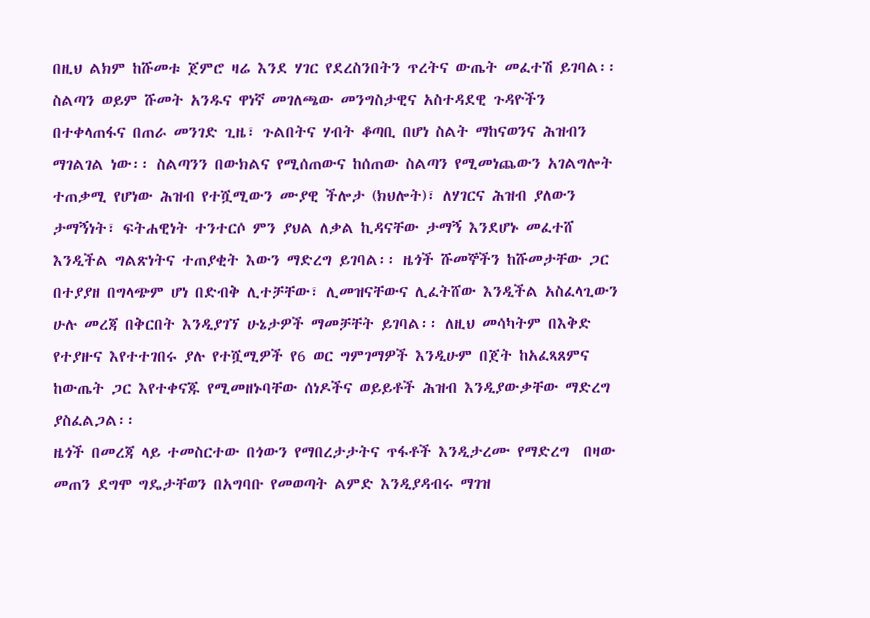በዚህ ልክም ከሹመቱ ጀምሮ ዛሬ እንደ ሃገር የደረስንበትን ጥረትና ውጤት መፈተሽ ይገባል፡፡
ስልጣን ወይም ሹመት አንዱና ዋነኛ መገለጫው መንግስታዊና አስተዳደዊ ጉዳዮችን በተቀላጠፋና በጠራ መንገድ ጊዜ፣ ጉልበትና ሃብት ቆጣቢ በሆነ ስልት ማከናወንና ሕዝብን ማገልገል ነው፡፡ ስልጣንን በውክልና የሚሰጠውና ከሰጠው ስልጣን የሚመነጨውን አገልግሎት ተጠቃሚ የሆነው ሕዝብ የተሿሚውን ሙያዊ ችሎታ (ክህሎት)፣ ለሃገርና ሕዝብ ያለውን ታማኝነት፣ ፍትሐዊነት ተንተርሶ ምን ያህል ለቃል ኪዳናቸው ታማኝ እንደሆኑ መፈተሸ እንዲችል ግልጽነትና ተጠያቂት እውን ማድረግ ይገባል፡፡ ዜጎች ሹመኞችን ከሹመታቸው ጋር በተያያዘ በግላጭም ሆነ በድብቅ ሊተቻቸው፣ ሊመዝናቸውና ሊፈትሸው እንዲችል አስፈላጊውን ሁሉ መረጃ በቅርበት እንዲያገኘ ሁኔታዎች ማመቻቸት ይገባል፡፡ ለዚህ መሳካትም በእቅድ የተያዙና እየተተገበሩ ያሉ የተሿሚዎች የ6 ወር ግምገማዎች እንዲሁም በጀት ከአፈጻጸምና ከውጤት ጋር እየተቀናጁ የሚመዘኑባቸው ሰነዶችና ወይይቶች ሕዝብ እንዲያውቃቸው ማድረግ ያስፈልጋል፡፡
ዜጎች በመረጃ ላይ ተመስርተው በጎውን የማበረታታትና ጥፋቶች እንዲታረሙ የማድረግ  በዛው መጠን ደግሞ ግዴታቸወን በአግባቡ የመወጣት ልምድ እንዲያዳብሩ ማገዝ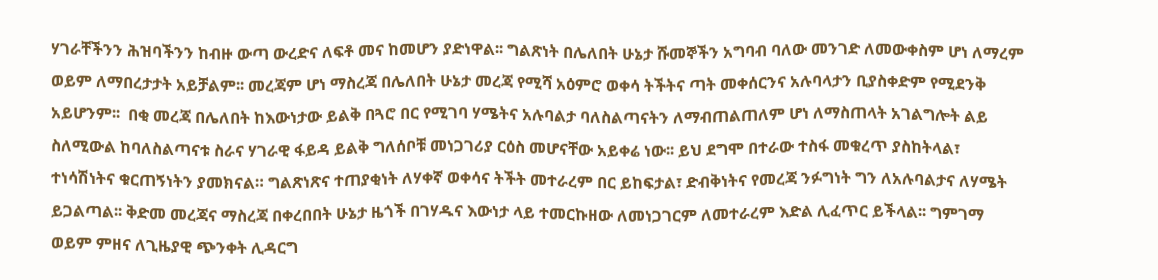ሃገራቸችንን ሕዝባችንን ከብዙ ውጣ ውረድና ለፍቶ መና ከመሆን ያድነዋል፡፡ ግልጽነት በሌለበት ሁኔታ ሹመኞችን አግባብ ባለው መንገድ ለመውቀስም ሆነ ለማረም ወይም ለማበረታታት አይቻልም፡፡ መረጃም ሆነ ማስረጃ በሌለበት ሁኔታ መረጃ የሚሻ አዕምሮ ወቀሳ ትችትና ጣት መቀሰርንና አሉባላታን ቢያስቀድም የሚደንቅ አይሆንም፡፡  በቂ መረጃ በሌለበት ከእውነታው ይልቅ በጓሮ በር የሚገባ ሃሜትና አሉባልታ ባለስልጣናትን ለማብጠልጠለም ሆነ ለማስጠላት አገልግሎት ልይ ስለሚውል ከባለስልጣናቱ ስራና ሃገራዊ ፋይዳ ይልቅ ግለሰቦቹ መነጋገሪያ ርዕስ መሆናቸው አይቀሬ ነው፡፡ ይህ ደግሞ በተራው ተስፋ መቁረጥ ያስከትላል፣ ተነሳሽነትና ቁርጠኝነትን ያመክናል። ግልጽነጽና ተጠያቂነት ለሃቀኛ ወቀሳና ትችት መተራረም በር ይከፍታል፣ ድብቅነትና የመረጃ ንፉግነት ግን ለአሉባልታና ለሃሜት ይጋልጣል፡፡ ቅድመ መረጃና ማስረጃ በቀረበበት ሁኔታ ዜጎች በገሃዱና እውነታ ላይ ተመርኩዘው ለመነጋገርም ለመተራረም እድል ሊፈጥር ይችላል፡፡ ግምገማ ወይም ምዘና ለጊዜያዊ ጭንቀት ሊዳርግ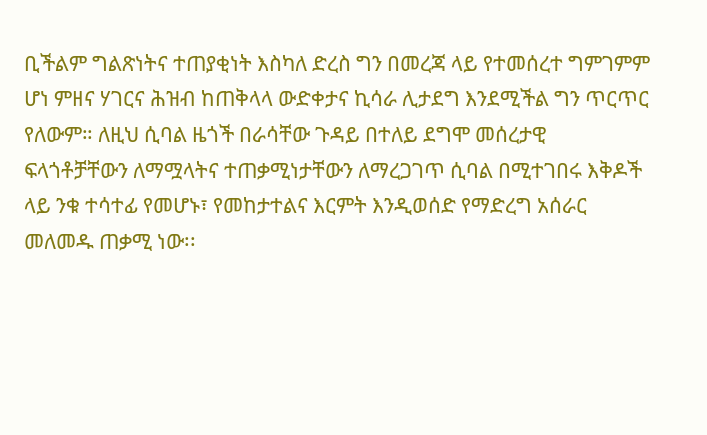ቢችልም ግልጽነትና ተጠያቂነት እስካለ ድረስ ግን በመረጃ ላይ የተመሰረተ ግምገምም ሆነ ምዘና ሃገርና ሕዝብ ከጠቅላላ ውድቀታና ኪሳራ ሊታደግ እንደሚችል ግን ጥርጥር የለውም። ለዚህ ሲባል ዜጎች በራሳቸው ጉዳይ በተለይ ደግሞ መሰረታዊ ፍላጎቶቻቸውን ለማሟላትና ተጠቃሚነታቸውን ለማረጋገጥ ሲባል በሚተገበሩ እቅዶች ላይ ንቁ ተሳተፊ የመሆኑ፣ የመከታተልና እርምት እንዲወሰድ የማድረግ አሰራር መለመዱ ጠቃሚ ነው፡፡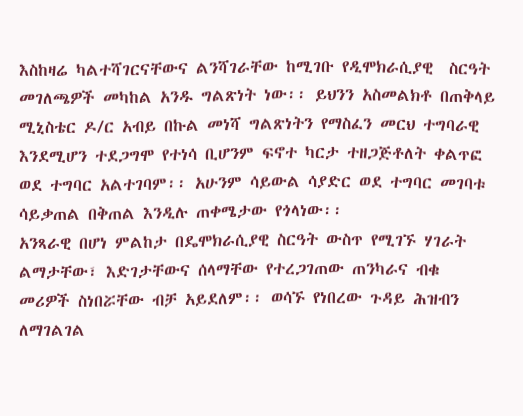እስከዛሬ ካልተሻገርናቸውና ልንሻገራቸው ከሚገቡ የዲሞክራሲያዊ  ስርዓት መገለጫዎች መካከል አንዱ ግልጽነት ነው፡፡ ይህንን አስመልክቶ በጠቅላይ ሚኒስቴር ዶ/ር አብይ በኩል መነሻ ግልጽነትን የማስፈን መርህ ተግባራዊ እንደሚሆን ተደጋግሞ የተነሳ ቢሆንም ፍኖተ ካርታ ተዘጋጅቶለት ቀልጥፎ ወደ ተግባር አልተገባም፡፡ አሁንም ሳይውል ሳያድር ወደ ተግባር መገባቱ  ሳይቃጠል በቅጠል እንዲሉ ጠቀሜታው የጎላነው፡፡
አንጻራዊ በሆነ ምልከታ በዴሞክራሲያዊ ስርዓት ውስጥ የሚገኙ ሃገራት ልማታቸው፣ እድገታቸውና ሰላማቸው የተረጋገጠው ጠንካራና ብቁ መሪዎች ስነበሯቸው ብቻ አይደለም፡፡ ወሳኙ የነበረው ጉዳይ ሕዝብን ለማገልገል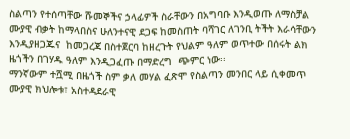ስልጣን የተሰጣቸው ሹመኞችና ኃላፊዎች ስራቸውን በአግባቡ እንዲወጡ ለማስቻል ሙያዊ ብቃት ከማላበስና ሁለንተናዊ ደጋፍ ከመስጠት ባሻገር ለገንቢ ትችት እራሳቸውን እንዲያዘጋጁና  ከመጋረጃ በስተጀርባ ከዘረጉት የህልም ዓለም ወጥተው በሰሩት ልክ ዜጎችን በገሃዱ ዓለም እንዲጋፈጡ በማድረግ  ጭምር ነው፡፡
ማንኛውም ተሿሚ በዜጎች ስም ቃለ መሃል ፈጽሞ የስልጣን መንበር ላይ ሲቀመጥ ሙያዊ ክህሎቱ፣ አስተዳደራዊ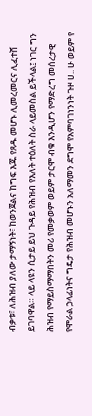ብቃቱ፣ ለሕዝብ ያለው ታማኝነት፣ ከወንጀልና ከግፍ እጁ የጸዱ መሆኑ ሊመረመርና ሊፈተሸ ይገባዋል። ላይ ላዩን ሲታይ ይህ ጉዳይ የሕዝብ የእለት ተዕለት ስራ ላይመስል ይችላል፤ ነገር ግን ሕዝብ የማይስማማበትን መሪ የመቃወም ወይም ታርሞ ብቁ እንዲሆን የማድረግ መሰረታዊ የሞራል ኃላፊነትና ግዴታ የሕዝብ መሆኑን አለማመን ደግሞ የአምባገነንነት ጉዞ ሀ.. ሁ ወይም የ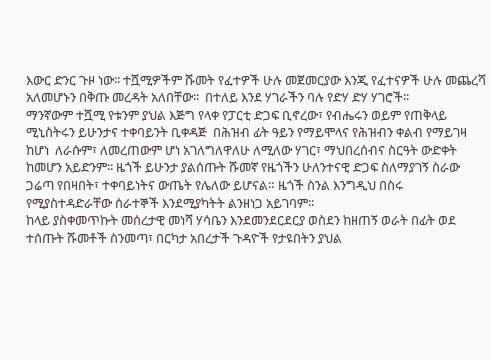እውር ድንር ጉዞ ነው፡፡ ተሿሚዎችም ሹመት የፈተዎች ሁሉ መጀመርያው እንጂ የፈተናዎች ሁሉ መጨረሻ አለመሆኑን በቅጡ መረዳት አለበቸው፡፡  በተለይ እንደ ሃገራችን ባሉ የድሃ ድሃ ሃገሮች፡፡
ማንኛውም ተሿሚ የቱንም ያህል እጅግ የላቀ የፓርቲ ድጋፍ ቢኖረው፣ የብሔሩን ወይም የጠቅላይ ሚኒስትሩን ይሁንታና ተቀባይንት ቢቀዳጅ  በሕዝብ ፊት ዓይን የማይሞላና የሕዝብን ቀልብ የማይገዛ ከሆነ  ለራሱም፣ ለመረጠውም ሆነ አገለግለዋለሁ ለሚለው ሃገር፣ ማህበረሰብና ስርዓት ውድቀት ከመሆን አይድንም፡፡ ዜጎች ይሁንታ ያልሰጡት ሹመኛ የዜጎችን ሁለንተናዊ ድጋፍ ስለማያገኝ ስራው ጋሬጣ የበዛበት፣ ተቀባይነትና ውጤት የሌለው ይሆናል። ዜጎች ስንል እንግዲህ በስሩ የሚያስተዳድራቸው ሰራተኞች እንደሚያካትት ልንዘነጋ አይገባም፡፡
ከላይ ያስቀመጥኩት መሰረታዊ መነሻ ሃሳቤን እንደመንደርደርያ ወስደን ከዘጠኝ ወራት በፊት ወደ ተሰጡት ሹመቶች ስንመጣ፣ በርካታ አበረታች ጉዳዮች የታዩበትን ያህል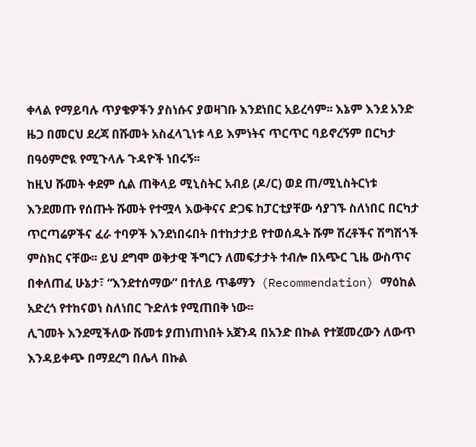ቀላል የማይባሉ ጥያቄዎችን ያስነሱና ያወዛገቡ እንደነበር አይረሳም፡፡ እኔም እንደ አንድ ዜጋ በመርህ ደረጃ በሹመት አስፈላጊነቱ ላይ እምነትና ጥርጥር ባይኖረኝም በርካታ በዓዕምሮዪ የሚጉላሉ ጉዳዮች ነበሩኝ፡፡
ከዚህ ሹመት ቀደም ሲል ጠቅላይ ሚኒስትር አብይ (ዶ/ር) ወደ ጠ/ሚኒስትርነቱ እንደመጡ የሰጡት ሹመት የተሟላ እውቅናና ድጋፍ ከፓርቲያቸው ሳያገኙ ስለነበር በርካታ ጥርጣሬዎችና ፈራ ተባዎች እንደነበሩበት በተከታታይ የተወሰዱት ሹም ሽረቶችና ሽግሽጎች ምስክር ናቸው፡፡ ይህ ደግሞ ወቅታዊ ችግርን ለመፍታታት ተብሎ በአጭር ጊዜ ውስጥና በቀለጠፈ ሁኔታ፣ “እንደተሰማው” በተለይ ጥቆማን  (Recommendation) ማዕከል አድረጎ የተከናወነ ስለነበር ጉድለቱ የሚጠበቅ ነው፡፡
ሊገመት እንደሚችለው ሹመቱ ያጠነጠነበት አጀንዳ በአንድ በኩል የተጀመረውን ለውጥ እንዳይቀጭ በማደረግ በሌላ በኩል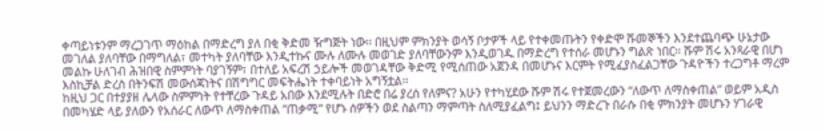ቀጣይነቱንም ማረጋገጥ ማዕከል በማድረግ ያለ በቂ ቅድመ ዥግጅት ነው፡፡ በዚህም ምክንያት ወሳኝ ቦታዎች ላይ የተቀመጡትን የቀድሞ ሹመኞችን እንደተጨባጭ ሁኔታው መገለል ያለባቸው በማግለል፣ መተካት ያለባቸው እንዲተኩና ሙሉ ለሙሉ መወገድ ያለባቸውንም እንዲወገዱ በማድረግ የተሰራ መሆኑን ግልጽ ነበር፡፡ ሹም ሽሩ አንጻራዊ በሆነ መልኩ ሁለገብ ሕዝበዊ ስምምነት ባያገኝም፣ በተለይ አፍረሽ ኃይሎች መወገዳቸው ቅድሚ የሚሰጠው አጀንዳ በመሆኑና እርምት የሚፈያስፈልጋቸው ጉዳዮችን ተረጋግቶ ማረም እስኪቻል ድረስ በትንፍሽ መውሰጃነትና በሽግግር መፍትሔነት ተቀባይነት አግኝቷል፡፡
ከዚህ ጋር በተያያዘ ሌላው ስምምነት የተቸረው ጉዳይ አበው እንደሚሉት በድሮ በሬ ያረሰ የለምና? አሁን የተካሂደው ሹም ሽሩ የተጀመረውን “ለውጥ ለማስቀጠል” ወይም አዲስ በመካሄድ ላይ ያለውን የአሰራር ለውጥ ለማስቀጠል “ጠቃሚ” የሆኑ ሰዎችን ወደ ስልጣን ማምጣት ስለሚያፈልግ፤ ይህንን ማድረጉ በራሱ በቂ ምክንያት መሆኑን ሃገራዊ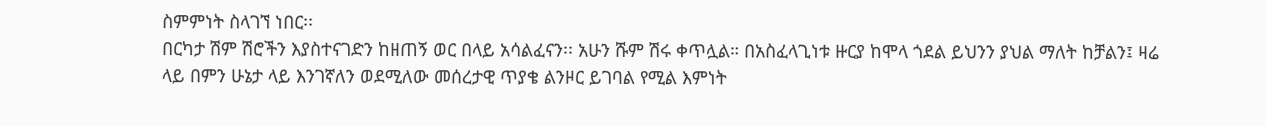ስምምነት ስላገኘ ነበር፡፡
በርካታ ሽም ሽሮችን እያስተናገድን ከዘጠኝ ወር በላይ አሳልፈናን፡፡ አሁን ሹም ሽሩ ቀጥሏል። በአስፈላጊነቱ ዙርያ ከሞላ ጎደል ይህንን ያህል ማለት ከቻልን፤ ዛሬ ላይ በምን ሁኔታ ላይ እንገኛለን ወደሚለው መሰረታዊ ጥያቄ ልንዞር ይገባል የሚል እምነት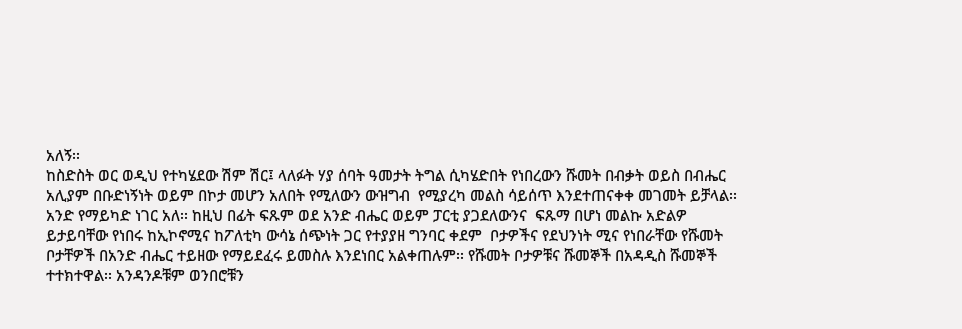አለኝ፡፡
ከስድስት ወር ወዲህ የተካሄደው ሽም ሽር፤ ላለፉት ሃያ ሰባት ዓመታት ትግል ሲካሄድበት የነበረውን ሹመት በብቃት ወይስ በብሔር አሊያም በቡድነኝነት ወይም በኮታ መሆን አለበት የሚለውን ውዝግብ  የሚያረካ መልስ ሳይሰጥ እንደተጠናቀቀ መገመት ይቻላል፡፡
አንድ የማይካድ ነገር አለ፡፡ ከዚህ በፊት ፍጹም ወደ አንድ ብሔር ወይም ፓርቲ ያጋደለውንና  ፍጹማ በሆነ መልኩ አድልዎ ይታይባቸው የነበሩ ከኢኮኖሚና ከፖለቲካ ውሳኔ ሰጭነት ጋር የተያያዘ ግንባር ቀደም  ቦታዎችና የደህንነት ሚና የነበራቸው የሹመት ቦታቸዎች በአንድ ብሔር ተይዘው የማይደፈሩ ይመስሉ እንደነበር አልቀጠሉም፡፡ የሹመት ቦታዎቹና ሹመኞች በአዳዲስ ሹመኞች ተተክተዋል፡፡ አንዳንዶቹም ወንበሮቹን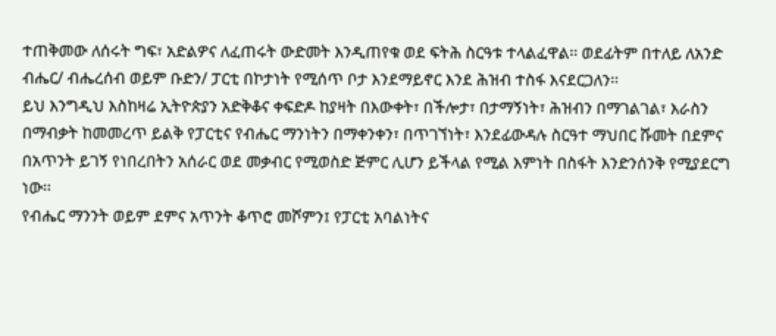ተጠቅመው ለሰሩት ግፍ፣ አድልዎና ለፈጠሩት ውድመት እንዲጠየቁ ወደ ፍትሕ ስርዓቱ ተላልፈዋል፡፡ ወደፊትም በተለይ ለአንድ ብሔር/ ብሔረሰብ ወይም ቡድን/ ፓርቲ በኮታነት የሚሰጥ ቦታ እንደማይኖር እንደ ሕዝብ ተስፋ እናደርጋለን፡፡
ይህ እንግዲህ እስከዛሬ ኢትዮጵያን አድቅቆና ቀፍድዶ ከያዛት በእውቀት፣ በችሎታ፣ በታማኝነት፣ ሕዝብን በማገልገል፣ እራስን በማብቃት ከመመረጥ ይልቅ የፓርቲና የብሔር ማንነትን በማቀንቀን፣ በጥገኘነት፣ እንደፊውዳሉ ስርዓተ ማህበር ሹመት በደምና በአጥንት ይገኝ የነበረበትን አሰራር ወደ መቃብር የሚወስድ ጅምር ሊሆን ይችላል የሚል እምነት በስፋት እንድንሰንቅ የሚያደርግ ነው፡፡
የብሔር ማንንት ወይም ደምና አጥንት ቆጥሮ መሾምን፤ የፓርቲ አባልነትና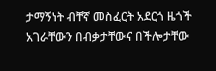ታማኝነት ብቸኛ መስፈርት አደርጎ ዜጎች አገራቸውን በብቃታቸውና በችሎታቸው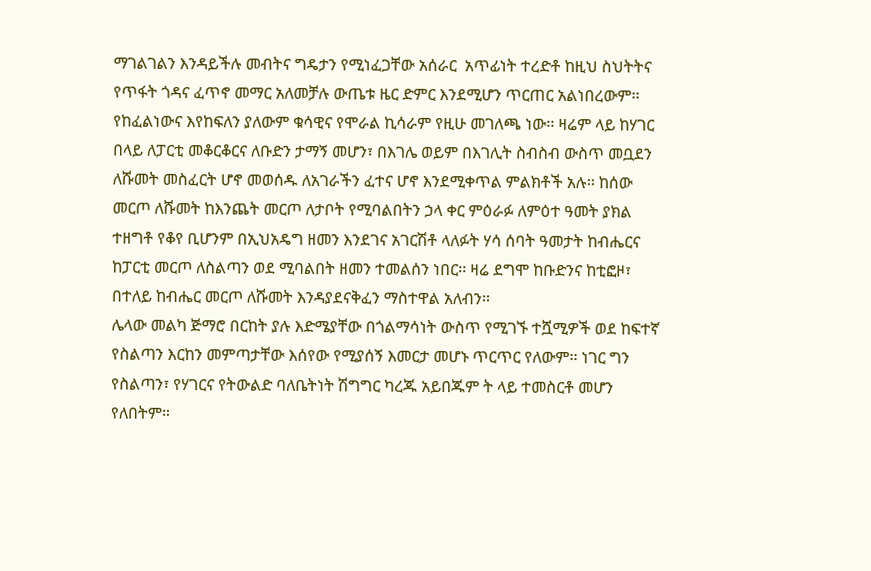ማገልገልን እንዳይችሉ መብትና ግዴታን የሚነፈጋቸው አሰራር  አጥፊነት ተረድቶ ከዚህ ስህትትና የጥፋት ጎዳና ፈጥኖ መማር አለመቻሉ ውጤቱ ዜር ድምር እንደሚሆን ጥርጠር አልነበረውም፡፡ የከፈልነውና እየከፍለን ያለውም ቁሳዊና የሞራል ኪሳራም የዚሁ መገለጫ ነው፡፡ ዛሬም ላይ ከሃገር በላይ ለፓርቲ መቆርቆርና ለቡድን ታማኝ መሆን፣ በእገሌ ወይም በእገሊት ስብስብ ውስጥ መቧደን ለሹመት መስፈርት ሆኖ መወሰዱ ለአገራችን ፈተና ሆኖ እንደሚቀጥል ምልክቶች አሉ፡፡ ከሰው መርጦ ለሹመት ከእንጨት መርጦ ለታቦት የሚባልበትን ኃላ ቀር ምዕራፉ ለምዕተ ዓመት ያክል ተዘግቶ የቆየ ቢሆንም በኢህአዴግ ዘመን እንደገና አገርሽቶ ላለፉት ሃሳ ሰባት ዓመታት ከብሔርና ከፓርቲ መርጦ ለስልጣን ወደ ሚባልበት ዘመን ተመልሰን ነበር፡፡ ዛሬ ደግሞ ከቡድንና ከቲፎዞ፣ በተለይ ከብሔር መርጦ ለሹመት እንዳያደናቅፈን ማስተዋል አለብን፡፡
ሌላው መልካ ጅማሮ በርከት ያሉ እድሜያቸው በጎልማሳነት ውስጥ የሚገኙ ተሿሚዎች ወደ ከፍተኛ የስልጣን እርከን መምጣታቸው እሰየው የሚያሰኝ እመርታ መሆኑ ጥርጥር የለውም፡፡ ነገር ግን  የስልጣን፣ የሃገርና የትውልድ ባለቤትነት ሽግግር ካረጁ አይበጁም ት ላይ ተመስርቶ መሆን የለበትም።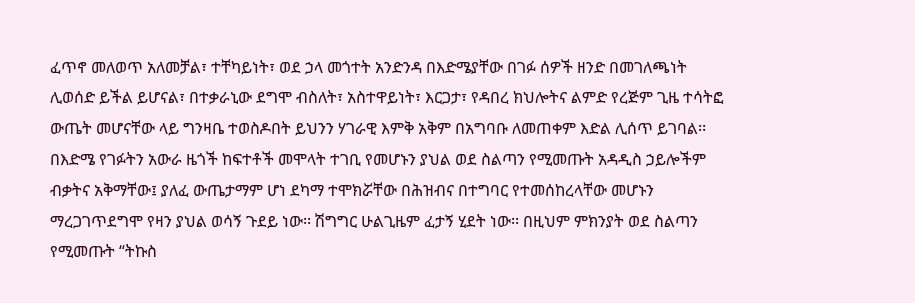ፈጥኖ መለወጥ አለመቻል፣ ተቸካይነት፣ ወደ ኃላ መጎተት አንድንዳ በእድሜያቸው በገፉ ሰዎች ዘንድ በመገለጫነት ሊወሰድ ይችል ይሆናል፣ በተቃራኒው ደግሞ ብስለት፣ አስተዋይነት፣ እርጋታ፣ የዳበረ ክህሎትና ልምድ የረጅም ጊዜ ተሳትፎ ውጤት መሆናቸው ላይ ግንዛቤ ተወስዶበት ይህንን ሃገራዊ እምቅ አቅም በአግባቡ ለመጠቀም እድል ሊሰጥ ይገባል፡፡
በእድሜ የገፉትን አውራ ዜጎች ከፍተቶች መሞላት ተገቢ የመሆኑን ያህል ወደ ስልጣን የሚመጡት አዳዲስ ኃይሎችም ብቃትና አቅማቸው፤ ያለፈ ውጤታማም ሆነ ደካማ ተሞክሯቸው በሕዝብና በተግባር የተመሰከረላቸው መሆኑን ማረጋገጥደግሞ የዛን ያህል ወሳኝ ጉደይ ነው፡፡ ሽግግር ሁልጊዜም ፈታኝ ሂደት ነው፡፡ በዚህም ምክንያት ወደ ስልጣን የሚመጡት “ትኩስ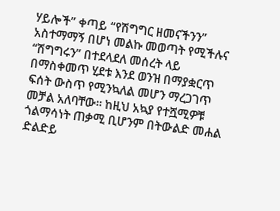ሃይሎች” ቀጣይ “የሽግግር ዘመናችንን” አስተማማኝ በሆነ መልኩ መወጣት የሚችሉና “ሽግግሩን” በተደላደለ መሰረት ላይ በማስቀመጥ ሂደቱ እንደ ወንዝ በማያቋርጥ ፍሰት ውስጥ የሚንኳለል መሆን ማረጋገጥ መቻል አለባቸው፡፡ ከዚህ አኳያ የተሿሚዎቹ ጎልማሳነት ጠቃሚ ቢሆንም በትውልድ መሐል ድልድይ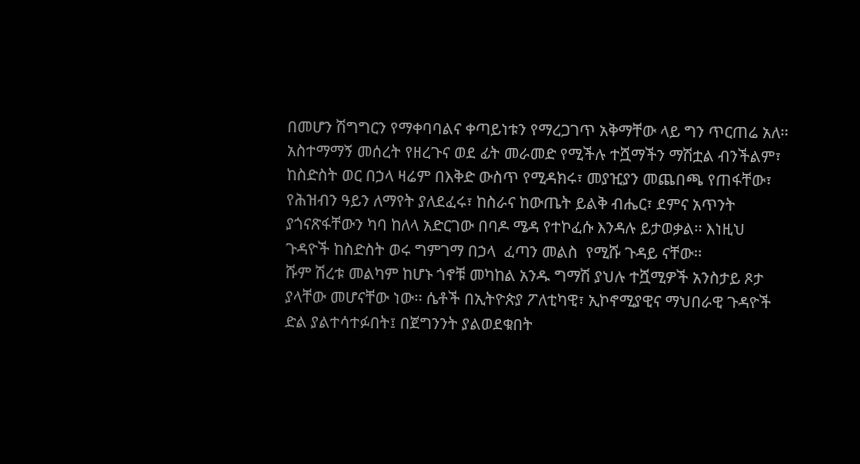በመሆን ሽግግርን የማቀባባልና ቀጣይነቱን የማረጋገጥ አቅማቸው ላይ ግን ጥርጠሬ አለ፡፡ አስተማማኝ መሰረት የዘረጉና ወደ ፊት መራመድ የሚችሉ ተሿማችን ማሽቷል ብንችልም፣ ከስድስት ወር በኃላ ዛሬም በእቅድ ውስጥ የሚዳክሩ፣ መያዢያን መጨበጫ የጠፋቸው፣ የሕዝብን ዓይን ለማየት ያለደፈሩ፣ ከስራና ከውጤት ይልቅ ብሔር፣ ደምና አጥንት ያጎናጽፋቸውን ካባ ከለላ አድርገው በባዶ ሜዳ የተኮፈሱ እንዳሉ ይታወቃል፡፡ እነዚህ ጉዳዮች ከስድስት ወሩ ግምገማ በኃላ  ፈጣን መልስ  የሚሹ ጉዳይ ናቸው፡፡
ሹም ሽረቱ መልካም ከሆኑ ጎኖቹ መካከል አንዱ ግማሽ ያህሉ ተሿሚዎች አንስታይ ጾታ ያላቸው መሆናቸው ነው፡፡ ሴቶች በኢትዮጵያ ፖለቲካዊ፣ ኢኮኖሚያዊና ማህበራዊ ጉዳዮች ድል ያልተሳተፉበት፤ በጀግንንት ያልወደቁበት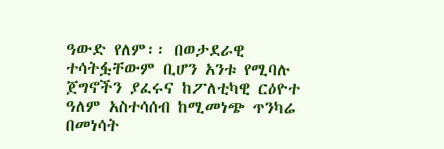ዓውድ የለም፡፡ በወታደራዊ ተሳትፏቸውም ቢሆን አንቱ የሚባሉ ጀግኖችን ያፈሩና ከፖለቲካዊ ርዕዮተ ዓለም አስተሳሰብ ከሚመነጭ ጥንካሬ በመነሳት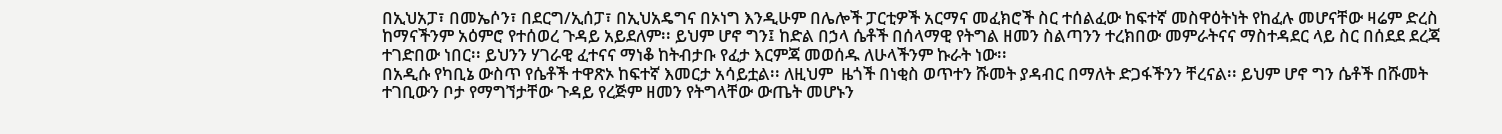በኢህአፓ፣ በመኤሶን፣ በደርግ/ኢሰፓ፣ በኢህአዴግና በኦነግ እንዲሁም በሌሎች ፓርቲዎች አርማና መፈክሮች ስር ተሰልፈው ከፍተኛ መስዋዕትነት የከፈሉ መሆናቸው ዛሬም ድረስ ከማናችንም አዕምሮ የተሰወረ ጉዳይ አይደለም፡፡ ይህም ሆኖ ግን፤ ከድል በኃላ ሴቶች በሰላማዊ የትግል ዘመን ስልጣንን ተረክበው መምራትናና ማስተዳደር ላይ ስር በሰደደ ደረጃ ተገድበው ነበር፡፡ ይህንን ሃገራዊ ፈተናና ማነቆ ከትብታቡ የፈታ እርምጃ መወሰዱ ለሁላችንም ኩራት ነው፡፡
በአዲሱ የካቢኔ ውስጥ የሴቶች ተዋጽኦ ከፍተኛ እመርታ አሳይቷል፡፡ ለዚህም  ዜጎች በነቂስ ወጥተን ሹመት ያዳብር በማለት ድጋፋችንን ቸረናል፡፡ ይህም ሆኖ ግን ሴቶች በሹመት ተገቢውን ቦታ የማግኘታቸው ጉዳይ የረጅም ዘመን የትግላቸው ውጤት መሆኑን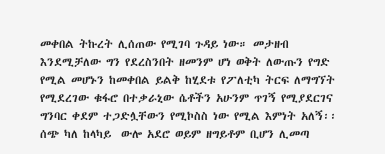መቀበል ትኩረት ሊሰጠው የሚገባ ጉዳይ ነው። መታዘብ እንደሚቻለው ግን የደረስንበት ዘመንም ሆነ ወቅት ለውጡን የግድ የሚል መሆኑን ከመቀበል ይልቅ ከሂደቱ የፖለቲካ ትርፍ ለማግኘት የሚደረገው ቁፋሮ በተቃራኒው ሴቶችን አሁንም ጥገኝ የሚያደርገና ግንባር ቀደም ተጋድሏቸውን የሚኮስስ ነው የሚል እምነት አለኝ፡፡ ሰጭ ካለ ከላካይ  ውሎ አደሮ ወይም ዘግይቶም ቢሆን ሊመጣ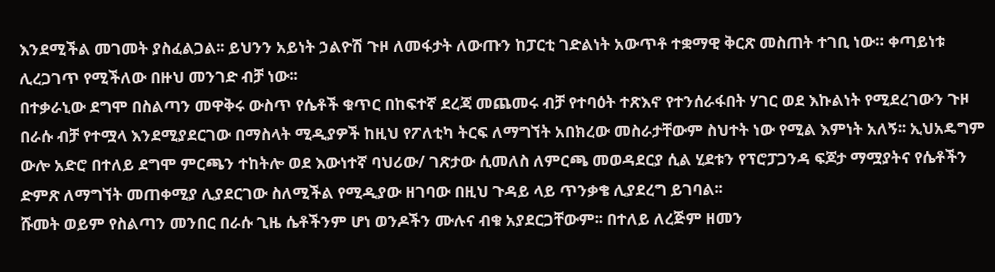እንደሚችል መገመት ያስፈልጋል፡፡ ይህንን አይነት ኃልዮሽ ጉዞ ለመፋታት ለውጡን ከፓርቲ ገድልነት አውጥቶ ተቋማዊ ቅርጽ መስጠት ተገቢ ነው። ቀጣይነቱ ሊረጋገጥ የሚችለው በዙህ መንገድ ብቻ ነው፡፡
በተቃራኒው ደግሞ በስልጣን መዋቅሩ ውስጥ የሴቶች ቁጥር በከፍተኛ ደረጃ መጨመሩ ብቻ የተባዕት ተጽእኖ የተንሰራፋበት ሃገር ወደ እኩልነት የሚደረገውን ጉዞ በራሱ ብቻ የተሟላ እንደሚያደርገው በማስላት ሚዲያዎች ከዚህ የፖለቲካ ትርፍ ለማግኘት አበክረው መስራታቸውም ስህተት ነው የሚል እምነት አለኝ፡፡ ኢህአዴግም ውሎ አድሮ በተለይ ደግሞ ምርጫን ተከትሎ ወደ እውነተኛ ባህሪው/ ገጽታው ሲመለስ ለምርጫ መወዳደርያ ሲል ሂደቱን የፕሮፓጋንዳ ፍጆታ ማሟያትና የሴቶችን ድምጽ ለማግኘት መጠቀሚያ ሊያደርገው ስለሚችል የሚዲያው ዘገባው በዚህ ጉዳይ ላይ ጥንቃቄ ሊያደረግ ይገባል፡፡
ሹመት ወይም የስልጣን መንበር በራሱ ጊዜ ሴቶችንም ሆነ ወንዶችን ሙሉና ብቁ አያደርጋቸውም፡፡ በተለይ ለረጅም ዘመን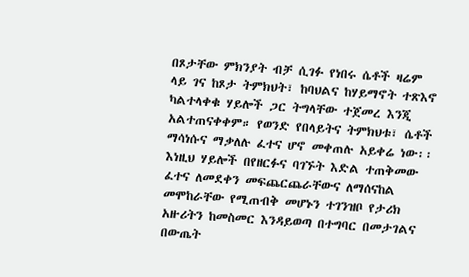በጾታቸው ምክንያት ብቻ ሲገፉ የነበሩ ሴቶች ዛሬም ላይ ገና ከጾታ ትምክህት፣ ከባህልና ከሃይማኖት ተጽእኖ ካልተላቀቁ ሃይሎች ጋር ትግላቸው ተጀመረ እንጂ አልተጠናቀቀም። የወንድ የበላይትና ትምክህቱ፣ ሴቶች ማሳነሱና ማቃለሉ ፈተና ሆኖ መቀጠሉ አይቀሬ ነው፡፡ እነዚህ ሃይሎች በየዘርፉና ባገኙት እድል ተጠቅመው ፈተና ለመደቀን መፍጨርጨራቸውና ለማሰናከል መሞከራቸው የሚጠብቅ መሆኑን ተገንዝቦ የታሪክ አዙሪትን ከመስመር እንዳይወጣ በተግባር በመታገልና በውጤት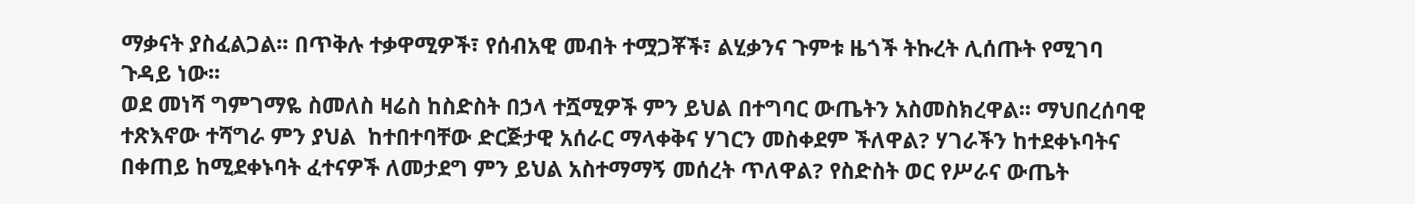ማቃናት ያስፈልጋል፡፡ በጥቅሉ ተቃዋሚዎች፣ የሰብአዊ መብት ተሟጋቾች፣ ልሂቃንና ጉምቱ ዜጎች ትኩረት ሊሰጡት የሚገባ ጉዳይ ነው፡፡
ወደ መነሻ ግምገማዬ ስመለስ ዛሬስ ከስድስት በኃላ ተሿሚዎች ምን ይህል በተግባር ውጤትን አስመስክረዋል፡፡ ማህበረሰባዊ ተጽእኖው ተሻግራ ምን ያህል  ከተበተባቸው ድርጅታዊ አሰራር ማላቀቅና ሃገርን መስቀደም ችለዋል? ሃገራችን ከተደቀኑባትና በቀጠይ ከሚደቀኑባት ፈተናዎች ለመታደግ ምን ይህል አስተማማኝ መሰረት ጥለዋል? የስድስት ወር የሥራና ውጤት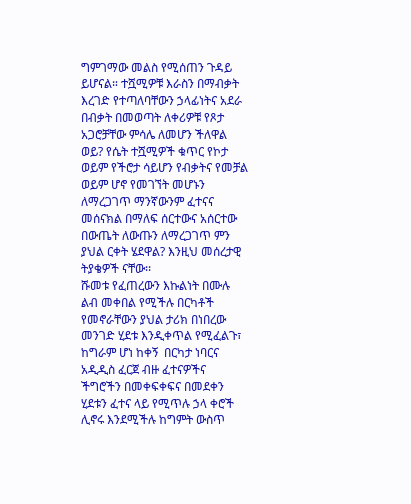ግምገማው መልስ የሚሰጠን ጉዳይ ይሆናል። ተሿሚዎቹ እራስን በማብቃት እረገድ የተጣለባቸውን ኃላፊነትና አደራ በብቃት በመወጣት ለቀሪዎቹ የጾታ አጋሮቻቸው ምሳሌ ለመሆን ችለዋል ወይ? የሴት ተሿሚዎች ቁጥር የኮታ ወይም የችሮታ ሳይሆን የብቃትና የመቻል ወይም ሆኖ የመገኘት መሆኑን ለማረጋገጥ ማንኛውንም ፈተናና መሰናክል በማለፍ ሰርተውና አሰርተው በውጤት ለውጡን ለማረጋገጥ ምን ያህል ርቀት ሄደዋል? እንዚህ መሰረታዊ ትያቄዎች ናቸው፡፡
ሹመቱ የፈጠረውን እኩልነት በሙሉ ልብ መቀበል የሚችሉ በርካቶች የመኖራቸውን ያህል ታሪክ በነበረው መንገድ ሂደቱ እንዲቀጥል የሚፈልጉ፣  ከግራም ሆነ ከቀኝ  በርካታ ነባርና አዲዲስ ፈርጀ ብዙ ፈተናዎችና ችግሮችን በመቀፍቀፍና በመደቀን ሂደቱን ፈተና ላይ የሚጥሉ ኃላ ቀሮች ሊኖሩ እንደሚችሉ ከግምት ውስጥ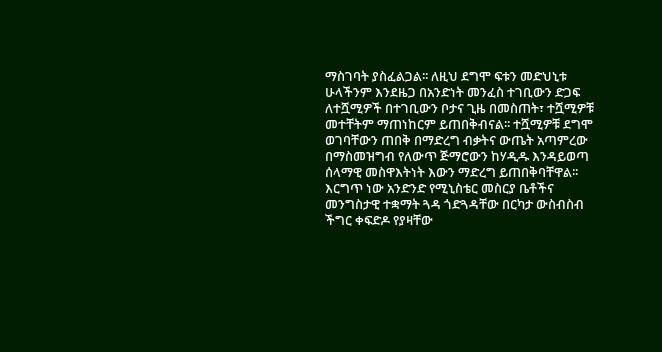ማስገባት ያስፈልጋል፡፡ ለዚህ ደግሞ ፍቱን መድህኒቱ ሁላችንም እንደዜጋ በአንድነት መንፈስ ተገቢውን ድጋፍ ለተሿሚዎች በተገቢውን ቦታና ጊዜ በመስጠት፣ ተሿሚዎቹ መተቸትም ማጠነከርም ይጠበቅብናል፡፡ ተሿሚዎቹ ደግሞ ወገባቸውን ጠበቅ በማድረግ ብቃትና ውጤት አጣምረው በማስመዝግብ የለውጥ ጅማሮውን ከሃዲዱ እንዳይወጣ ሰላማዊ መስዋእትነት እውን ማድረግ ይጠበቅባቸዋል፡፡
እርግጥ ነው አንድንድ የሚኒስቴር መስርያ ቤቶችና  መንግስታዊ ተቋማት ጓዳ ጎድጓዳቸው በርካታ ውስብስብ ችግር ቀፍድዶ የያዛቸው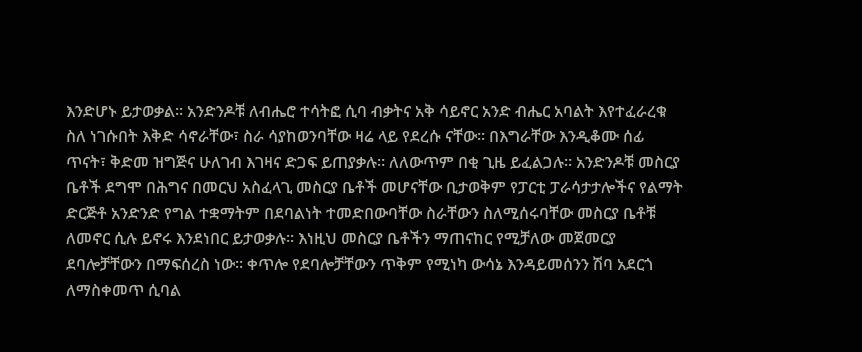እንድሆኑ ይታወቃል፡፡ አንድንዶቹ ለብሔሮ ተሳትፎ ሲባ ብቃትና አቅ ሳይኖር አንድ ብሔር አባልት እየተፈራረቁ ስለ ነገሱበት እቅድ ሳኖራቸው፣ ስራ ሳያከወንባቸው ዛሬ ላይ የደረሱ ናቸው፡፡ በእግራቸው እንዲቆሙ ሰፊ ጥናት፣ ቅድመ ዝግጅና ሁለገብ እገዛና ድጋፍ ይጠያቃሉ። ለለውጥም በቂ ጊዜ ይፈልጋሉ። አንድንዶቹ መስርያ ቤቶች ደግሞ በሕግና በመርህ አስፈላጊ መስርያ ቤቶች መሆናቸው ቢታወቅም የፓርቲ ፓራሳታታሎችና የልማት ድርጅቶ አንድንድ የግል ተቋማትም በደባልነት ተመድበውባቸው ስራቸውን ስለሚሰሩባቸው መስርያ ቤቶቹ ለመኖር ሲሉ ይኖሩ እንደነበር ይታወቃሉ፡፡ እነዚህ መስርያ ቤቶችን ማጠናከር የሚቻለው መጀመርያ ደባሎቻቸውን በማፍሰረስ ነው፡፡ ቀጥሎ የደባሎቻቸውን ጥቅም የሚነካ ውሳኔ እንዳይመሰንን ሽባ አደርጎ ለማስቀመጥ ሲባል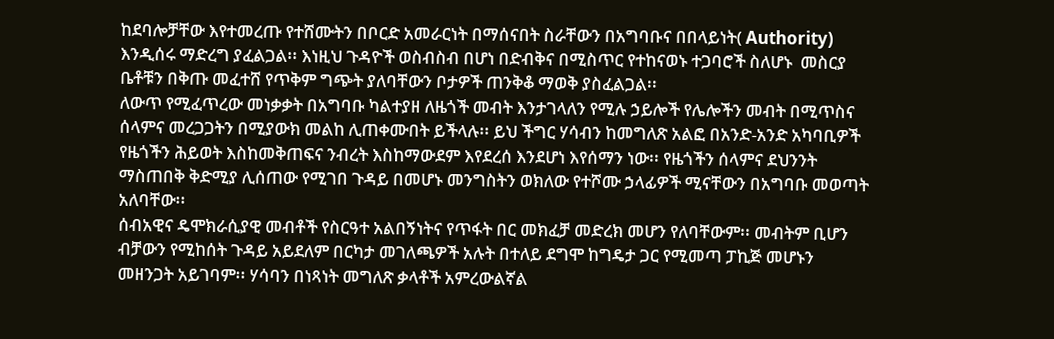ከደባሎቻቸው እየተመረጡ የተሸሙትን በቦርድ አመራርነት በማሰናበት ስራቸውን በአግባቡና በበላይነት( Authority) እንዲሰሩ ማድረግ ያፈልጋል፡፡ እነዚህ ጉዳዮች ወስብስብ በሆነ በድብቅና በሚስጥር የተከናወኑ ተጋባሮች ስለሆኑ  መስርያ ቤቶቹን በቅጡ መፈተሸ የጥቅም ግጭት ያለባቸውን ቦታዎች ጠንቅቆ ማወቅ ያስፈልጋል፡፡
ለውጥ የሚፈጥረው መነቃቃት በአግባቡ ካልተያዘ ለዜጎች መብት እንታገላለን የሚሉ ኃይሎች የሌሎችን መብት በሚጥስና ሰላምና መረጋጋትን በሚያውክ መልከ ሊጠቀሙበት ይችላሉ፡፡ ይህ ችግር ሃሳብን ከመግለጽ አልፎ በአንድ-አንድ አካባቢዎች የዜጎችን ሕይወት እስከመቅጠፍና ንብረት እስከማውደም እየደረሰ እንደሆነ እየሰማን ነው፡፡ የዜጎችን ሰላምና ደህንንት ማስጠበቅ ቅድሚያ ሊሰጠው የሚገበ ጉዳይ በመሆኑ መንግስትን ወክለው የተሾሙ ኃላፊዎች ሚናቸውን በአግባቡ መወጣት አለባቸው፡፡
ሰብአዊና ዴሞክራሲያዊ መብቶች የስርዓተ አልበኝነትና የጥፋት በር መክፈቻ መድረክ መሆን የለባቸውም፡፡ መብትም ቢሆን ብቻውን የሚከሰት ጉዳይ አይደለም በርካታ መገለጫዎች አሉት በተለይ ደግሞ ከግዴታ ጋር የሚመጣ ፓኪጅ መሆኑን መዘንጋት አይገባም፡፡ ሃሳባን በነጻነት መግለጽ ቃላቶች አምረውልኛል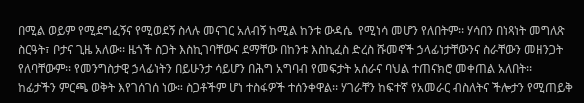በሚል ወይም የሚደግፈኝና የሚወደኝ ስላሉ መናገር አለብኝ ከሚል ከንቱ ውዳሴ  የሚነሳ መሆን የለበትም፡፡ ሃሳበን በነጻነት መግለጽ ስርዓት፣ ቦታና ጊዜ አለው፡፡ ዜጎች ስጋት እስኪገባቸውና ደማቸው በከንቱ እስኪፈስ ድረስ ሹመኖች ኃላፊነታቸውንና ስራቸውን መዘንጋት የለባቸውም፡፡ የመንግስታዊ ኃላፊነትን በይሁንታ ሳይሆን በሕግ አግባብ የመፍታት አሰራና ባህል ተጠናክሮ መቀጠል አለበት፡፡
ከፊታችን ምርጫ ወቅት እየገሰገሰ ነው። ስጋቶችም ሆነ ተስፋዎች ተሰንቀዋል፡፡ ሃገራቸን ከፍተኛ የአመራር ብስለትና ችሎታን የሚጠይቅ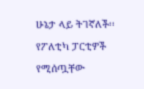ሁኔታ ላይ ትገኛለች፡፡ የፖለቲካ ፓርቲዎች የሚሰጧቸው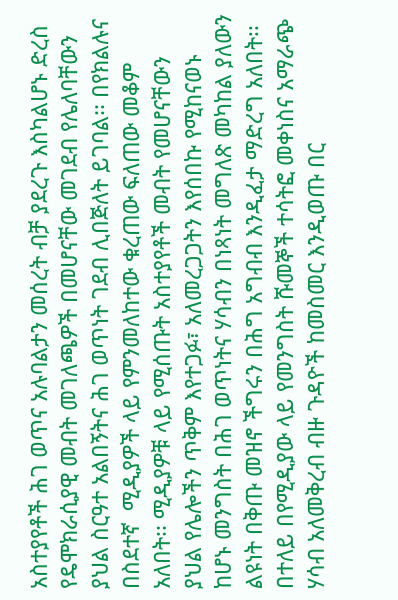አስተያየቶች ሕገ ወጥና አሉባልታን መሰረት ብቻ ያደረጉ እስካልሆኑ ድረስ የዴሞክራሲያዊ መብት መገለጫዎች በመሆናቸው መገደብ የሌለባቸውን ያህል ስርዓተ አልበኝትና ሕገ ወጥነት ገደብ ሊበጅለት ይገባል፡፡ በየክልሉና በስደተኛ  ሚዲያዎች ላይ የምንመለከተው ቁረጠው ፍለጠው መቆም አለበት፡፡ ሚዲያዎቹ ላይ የሚሰጡት አስተያየቶች መብት የመሆናቸውን ያህል የሌሎችን ጥቅም እየተጋፉ፣ አለመረጋጋትን እየሰበኩ የሚከናወኑ ከሆኑ መንግስት በሕገ ወጥነትና ሃሳብን በነጻነት መግለጽ መካከል ያለውን ልዩነት በቅጡ መዝኖ ችግሩን በሕግ አግብብ እንዲፈታ ማድረግ አለበት፡፡ በተለይ በየሚዲያው ላይ የመንግስት ሹመኞች ተሳትፎ መቀነስና አማራጭ ሃሳብ አለመቅረብ ብዙ ጉዳዮች ከመስመር እንዲወጡ በር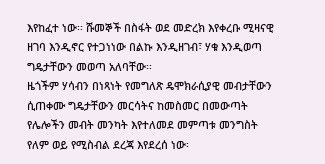እየከፈተ ነው፡፡ ሹመኞች በስፋት ወደ መድረክ እየቀረቡ ሚዛናዊ ዘገባ እንዲኖር የተጋነነው በልኩ እንዲዘገብ፣ ሃቁ እንዲወጣ ግዴታቸውን መወጣ አለባቸው፡፡
ዜጎችም ሃሳብን በነጻነት የመግለጽ ዴሞክራሲያዊ መብታቸውን ሲጠቀሙ ግዴታቸውን መርሳትና ከመስመር በመውጣት የሌሎችን መብት መንካት እየተለመደ መምጣቱ መንግስት የለም ወይ የሚስብል ደረጃ እየደረሰ ነው፡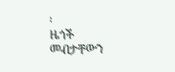፡
ዜጎች መብታቸውን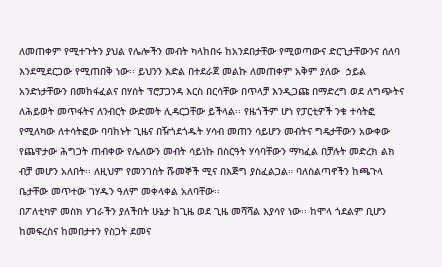ለመጠቀም የሚተጉትን ያህል የሌሎችን መብት ካላከበሩ ከአንደበታቸው የሚወጣውና ድርጊታቸውንና ሰለባ እንደሚደርጋው የሚጠበቅ ነው፡፡ ይህንን እድል በተደራጀ መልኩ ለመጠቀም አቅም ያለው  ኃይል አንድነታቸውን በመከፋፈልና በሃሰት ፕሮፓጋንዳ እርስ በርሳቸው በጥላቻ እንዲጋጩ በማድረግ ወደ ለግጭትና ለሕይወት መጥፋትና ለንብርት ውድመት ሊዳርጋቸው ይችላል፡፡ የዜጎችም ሆነ የፓርቲዎች ንቁ ተሳትፎ የሚለካው ለተሳትፎው ባባከኑት ጊዜና በዥጎደጎዱት ሃሳብ መጠን ሳይሆን መብትና ግዴታቸውን አውቀው የጨዋታው ሕግጋት ጠብቀው የሌለውን መብት ሳይነኩ በስርዓት ሃሳባቸውን ማካፈል በቻሉት መድረክ ልክ ብቻ መሆን አለበት፡፡ ለዚህም የመንገስት ሹመኞች ሚና በእጅግ ያስፈልጋል። ባለስልጣኖችን ከጫጉላ ቤታቸው መጥተው ገሃዱን ዓለም መቀላቀል አለባቸው፡፡
በፖለቲካዎ መስክ ሃገራችን ያለችበት ሁኔታ ከጊዜ ወደ ጊዜ መሻሻል እያሳየ ነው፡፡ ከሞላ ጎደልም ቢሆን ከመፍረስና ከመበታተን የስጋት ደመና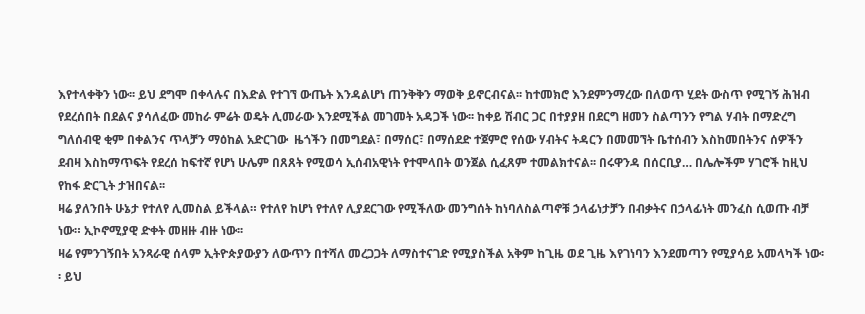እየተላቀቅን ነው፡፡ ይህ ደግሞ በቀላሉና በእድል የተገኘ ውጤት እንዳልሆነ ጠንቅቅን ማወቅ ይኖርብናል፡፡ ከተመክሮ እንደምንማረው በለወጥ ሂደት ውስጥ የሚገኝ ሕዝብ የደረሰበት በደልና ያሳለፈው መከራ ምሬት ወዴት ሊመራው እንደሚችል መገመት አዳጋች ነው፡፡ ከቀይ ሽብር ጋር በተያያዘ በደርግ ዘመን ስልጣንን የግል ሃብት በማድረግ ግለሰብዊ ቂም በቀልንና ጥላቻን ማዕከል አድርገው  ዜጎችን በመግደል፣ በማሰር፣ በማሰደድ ተጀምሮ የሰው ሃብትና ትዳርን በመመኘት ቤተሰብን እስከመበትንና ሰዎችን ደብዛ እስከማጥፍት የደረሰ ከፍተኛ የሆነ ሁሌም በጸጸት የሚወሳ ኢሰብአዊነት የተሞላበት ወንጀል ሲፈጸም ተመልክተናል፡፡ በሩዋንዳ በሰርቢያ… በሌሎችም ሃገሮች ከዚህ የከፋ ድርጊት ታዝበናል፡፡
ዛሬ ያለንበት ሁኔታ የተለየ ሊመስል ይችላል። የተለየ ከሆነ የተለየ ሊያደርገው የሚችለው መንግሰት ከነባለስልጣኖቹ ኃላፊነታቻን በብቃትና በኃላፊነት መንፈስ ሲወጡ ብቻ ነው። ኢኮኖሚያዊ ድቀት መዘዙ ብዙ ነው፡፡
ዛሬ የምንገኝበት አንጻራዊ ሰላም ኢትዮጵያውያን ለውጥን በተሻለ መረጋጋት ለማስተናገድ የሚያስችል አቅም ከጊዜ ወደ ጊዜ እየገነባን እንደመጣን የሚያሳይ አመላካች ነው፡፡ ይህ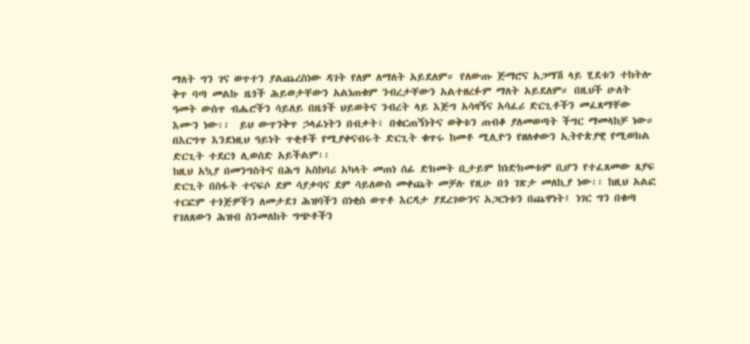ማለት ግን ገና ወጥተን ያልጨረስነው ዳገት የለም ለማለት አይደለም። የለውጡ ጅማሮና አጋማሽ ላይ ሂደቱን ተከትሎ ቅጥ ባጣ መልኩ ዜጎች ሕይወታቸውን አልነጠቁም ንብረታቸውን አልተዘረፉም ማለት አይደለም። በዚህች ሁለት ዓመት ውስጥ ብሔሮችን ሳይለይ በዜጎች ህይወትና ንብረት ላይ እጅግ አሳዛኝና አሳፈሪ ድርጊቶችን መፈጸማቸው እሙን ነው፡፡  ይህ ውጥንቅጥ ኃላፊነትን በብቃት፣ በቁርጠኝነትና ወቅቱን ጠብቆ ያለመወጣት ችግር ማመላከቻ ነው።    በእርግጥ እንደነዚህ ዓይነት ጥቂቶች የሚያቀናብሩት ድርጊት ቁጥሩ ከመቶ ሚሊዮን የዘለቀውን ኢትዮጵያዊ የሚወክል ድርጊት ተደርጎ ሊወሰድ አይችልም፡፡
ከዚህ አኳያ በመንግስትና በሕግ አስከባሪ አካላት መጠነ ሰፊ ድክመት ቢታይም ከነድክመቱም ቢሆን የተፈጸመው ጸያፍ ድርጊት በስፋት ተናፍሶ ደም ሳያቃባና ደም ሳይለውስ መቀጨት መቻሉ የዚሁ በጎ ገጽታ መለኪያ ነው፡፡ ከዚህ አልፎ ተርፎም ተጎጅዎችን ለመታደገ ሕዝባችን በነቂስ ወጥቶ እርዳታ ያደረገውንና አጋርነቱን በጨዋነት፤ ነገር ግን በቁጣ የገለጸውን ሕዝብ ስንመለከት ግጭቶችን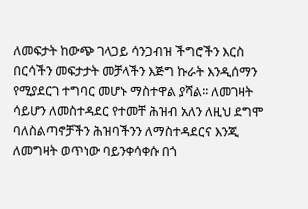ለመፍታት ከውጭ ገላጋይ ሳንጋብዝ ችግሮችን እርስ በርሳችን መፍታታት መቻላችን እጅግ ኩራት እንዲሰማን የሚያደርገ ተግባር መሆኑ ማስተዋል ያሻል፡፡ ለመገዛት ሳይሆን ለመስተዳደር የተመቸ ሕዝብ አለን ለዚህ ደግሞ ባለስልጣኖቻችን ሕዝባችንን ለማስተዳደርና እንጂ ለመግዛት ወጥነው ባይንቀሳቀሱ በጎ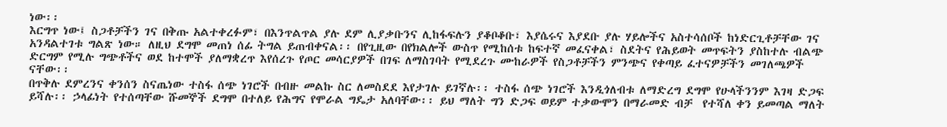ነው፡፡
እርግጥ ነው፤ ስጋቶቻችን ገና በቅጡ አልተቀረፉም፣ በእንጥልጥል ያሉ ደም ሊያቃቡንና ሊከፋፍሉን ያቆቦቆቡ፣ እያሴሩና እያደቡ ያሉ ሃይሎችና አስተሳሰቦች ከነድርጊቶቻቸው ገና አንዳልተገቱ ግልጽ ነው። ለዚህ ደግሞ መጠነ ሰፊ ትግል ይጠብቀናል፡፡ በየጊዚው በየክልሎች ውስጥ የሚከሰቱ ከፍተኛ መፈናቀል፣ ስደትና የሕይወት መጥፍትን ያስከተሉ ብልጭ ድርግም የሚሉ ግጭቶችና ወደ ከተሞች ያለማቋረጥ እየሰረጉ የጦር መሳርያዎች በገፍ ለማስገባት የሚደረጉ ሙከራዎች የስጋቶቻችን ምንጭና የቀጣይ ፈተናዎቻችን መገለጫዎች ናቸው፡፡
በጥቅሉ ደምረንና ቀንሰን ስናጤነው ተስፋ ሰጭ ነገሮች በብዙ መልኩ ስር ለመስደደ እየታገሉ ይገኛሉ፡፡ ተስፋ ሰጭ ነገሮች እንዲጎለብቱ ለማድረግ ደግሞ የሁላችንንም እገዛ ድጋፍ ይሻሉ፡፡ ኃላፊነት የተሰጣቸው ሹመኞች ደግሞ በተለይ የሕግና የሞራል ግዴታ አለባቸው፡፡ ይህ ማለት ግን ድጋፍ ወይም ተቃውሞን በማራመድ ብቻ  የተሻለ ቀን ይመጣል ማለት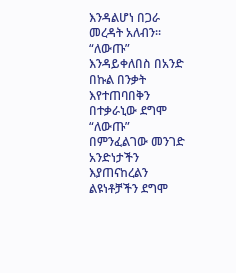እንዳልሆነ በጋራ መረዳት አለብን፡፡ “ለውጡ” እንዳይቀለበስ በአንድ በኩል በንቃት እየተጠባበቅን በተቃራኒው ደግሞ “ለውጡ” በምንፈልገው መንገድ አንድነታችን እያጠናከረልን  ልዩነቶቻችን ደግሞ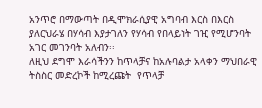አንጥሮ በማውጣት በዲሞክራሲያዊ አግባብ እርስ በእርስ ያለርህራሄ በሃሳብ እያታገለን የሃሳብ የበላይነት ገዢ የሚሆንባት አገር መገንባት አለብን፡፡
ለዚህ ደግሞ እራሳችንን ከጥላቻና ከአሉባልታ አላቀን ማህበራዊ ትስስር መድረኮች ከሚረጩት  የጥላቻ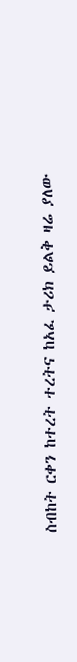ስብከት ርቀን ከተረት ተረትና ከአፈ ታሪክ ይልቅ ዛሬ ያለው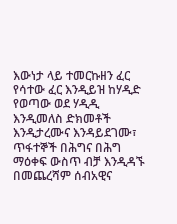እውነታ ላይ ተመርኩዘን ፈር የሳተው ፈር እንዲይዝ ከሃዲድ የወጣው ወደ ሃዲዲ እንዲመለስ ድክመቶች እንዲታረሙና እንዳይደገሙ፣ ጥፋተኞች በሕግና በሕግ ማዕቀፍ ውስጥ ብቻ እንዲዳኙ በመጨረሻም ሰብአዊና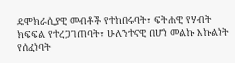ዴሞክራሲያዊ መብቶች የተከበሩባት፣ ፍትሐዊ የሃብት ክፍፍል የተረጋገጠባት፣ ሁለንተናዊ በሆነ መልኩ እኩልነት የሰፈነባት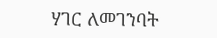ሃገር ለመገንባት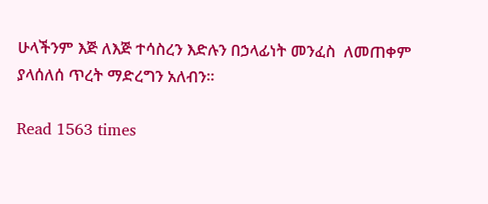ሁላችንም እጅ ለእጅ ተሳስረን እድሉን በኃላፊነት መንፈስ  ለመጠቀም  ያላሰለሰ ጥረት ማድረግን አለብን፡፡

Read 1563 times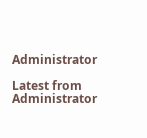Administrator

Latest from Administrator